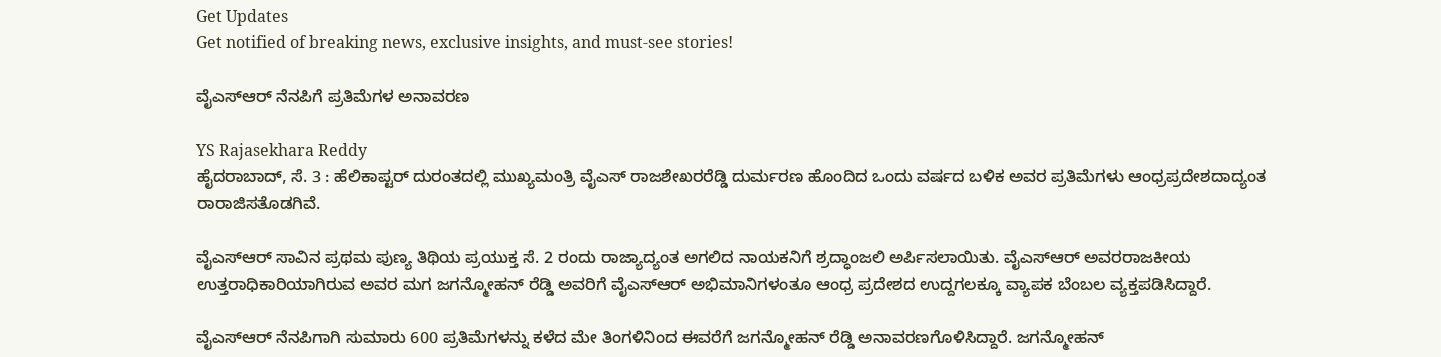Get Updates
Get notified of breaking news, exclusive insights, and must-see stories!

ವೈಎಸ್ಆರ್ ನೆನಪಿಗೆ ಪ್ರತಿಮೆಗಳ ಅನಾವರಣ

YS Rajasekhara Reddy
ಹೈದರಾಬಾದ್, ಸೆ. 3 : ಹೆಲಿಕಾಪ್ಟರ್ ದುರಂತದಲ್ಲಿ ಮುಖ್ಯಮಂತ್ರಿ ವೈಎಸ್ ರಾಜಶೇಖರರೆಡ್ಡಿ ದುರ್ಮರಣ ಹೊಂದಿದ ಒಂದು ವರ್ಷದ ಬಳಿಕ ಅವರ ಪ್ರತಿಮೆಗಳು ಆಂಧ್ರಪ್ರದೇಶದಾದ್ಯಂತ ರಾರಾಜಿಸತೊಡಗಿವೆ.

ವೈಎಸ್‌ಆರ್ ಸಾವಿನ ಪ್ರಥಮ ಪುಣ್ಯ ತಿಥಿಯ ಪ್ರಯುಕ್ತ ಸೆ. 2 ರಂದು ರಾಜ್ಯಾದ್ಯಂತ ಅಗಲಿದ ನಾಯಕನಿಗೆ ಶ್ರದ್ಧಾಂಜಲಿ ಅರ್ಪಿಸಲಾಯಿತು. ವೈಎಸ್‌ಆರ್ ಅವರರಾಜಕೀಯ ಉತ್ತರಾಧಿಕಾರಿಯಾಗಿರುವ ಅವರ ಮಗ ಜಗನ್ಮೋಹನ್ ರೆಡ್ಡಿ ಅವರಿಗೆ ವೈಎಸ್ಆರ್ ಅಭಿಮಾನಿಗಳಂತೂ ಆಂಧ್ರ ಪ್ರದೇಶದ ಉದ್ದಗಲಕ್ಕೂ ವ್ಯಾಪಕ ಬೆಂಬಲ ವ್ಯಕ್ತಪಡಿಸಿದ್ದಾರೆ.

ವೈಎಸ್ಆರ್ ನೆನಪಿಗಾಗಿ ಸುಮಾರು 600 ಪ್ರತಿಮೆಗಳನ್ನು ಕಳೆದ ಮೇ ತಿಂಗಳಿನಿಂದ ಈವರೆಗೆ ಜಗನ್ಮೋಹನ್ ರೆಡ್ಡಿ ಅನಾವರಣಗೊಳಿಸಿದ್ದಾರೆ. ಜಗನ್ಮೋಹನ್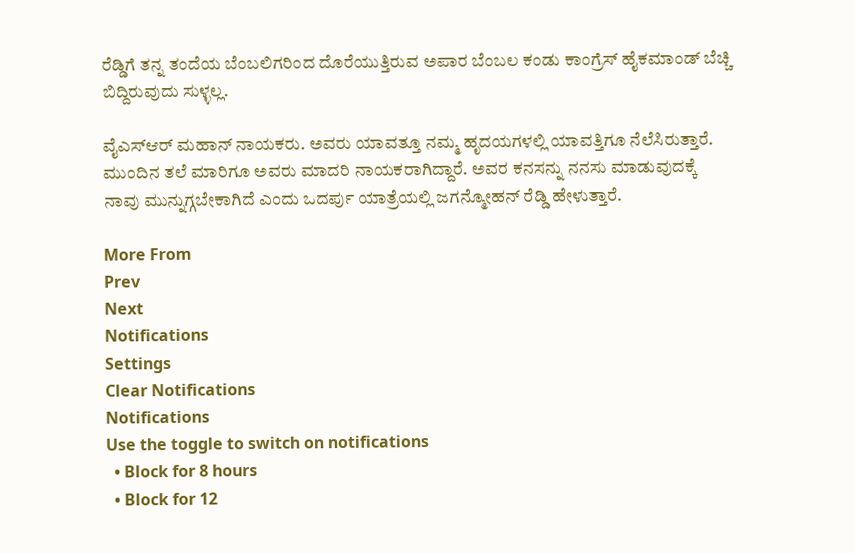ರೆಡ್ಡಿಗೆ ತನ್ನ ತಂದೆಯ ಬೆಂಬಲಿಗರಿಂದ ದೊರೆಯುತ್ತಿರುವ ಅಪಾರ ಬೆಂಬಲ ಕಂಡು ಕಾಂಗ್ರೆಸ್ ಹೈಕಮಾಂಡ್ ಬೆಚ್ಚಿ ಬಿದ್ದಿರುವುದು ಸುಳ್ಳಲ್ಲ.

ವೈಎಸ್ಆರ್ ಮಹಾನ್ ನಾಯಕರು. ಅವರು ಯಾವತ್ತೂ ನಮ್ಮ ಹೃದಯಗಳಲ್ಲಿ ಯಾವತ್ತಿಗೂ ನೆಲೆಸಿರುತ್ತಾರೆ. ಮುಂದಿನ ತಲೆ ಮಾರಿಗೂ ಅವರು ಮಾದರಿ ನಾಯಕರಾಗಿದ್ದಾರೆ. ಅವರ ಕನಸನ್ನು ನನಸು ಮಾಡುವುದಕ್ಕೆ ನಾವು ಮುನ್ನುಗ್ಗಬೇಕಾಗಿದೆ ಎಂದು ಒದರ್ಪು ಯಾತ್ರೆಯಲ್ಲಿ ಜಗನ್ಮೋಹನ್ ರೆಡ್ಡಿ ಹೇಳುತ್ತಾರೆ.

More From
Prev
Next
Notifications
Settings
Clear Notifications
Notifications
Use the toggle to switch on notifications
  • Block for 8 hours
  • Block for 12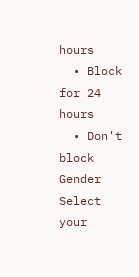hours
  • Block for 24 hours
  • Don't block
Gender
Select your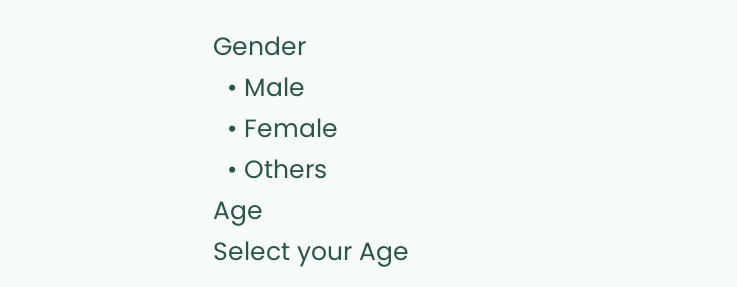Gender
  • Male
  • Female
  • Others
Age
Select your Age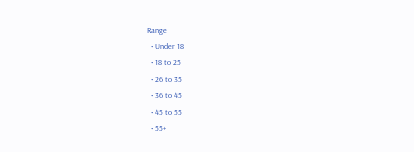Range
  • Under 18
  • 18 to 25
  • 26 to 35
  • 36 to 45
  • 45 to 55
  • 55+